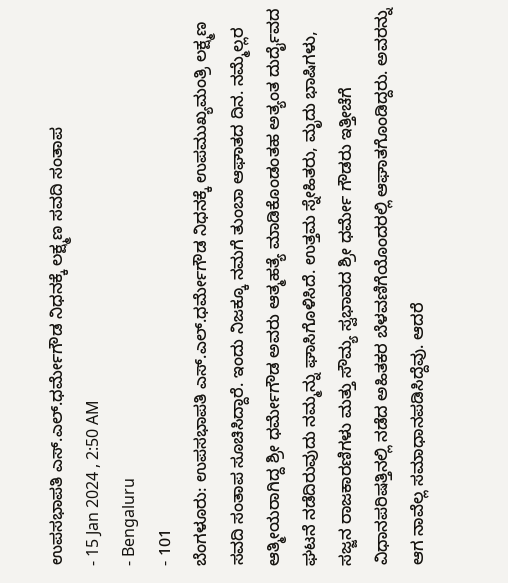ಉಪಸಭಾಪತಿ ಎಸ್.ಎಲ್.ಧರ್ಮೇಗೌಡ ನಿಧನಕ್ಕೆ ಲಕ್ಷ್ಮಣ ಸವದಿ ಸಂತಾಪ
- 15 Jan 2024 , 2:50 AM
- Bengaluru
- 101
ಬೆಂಗಳೂರು: ಉಪಸಭಾಪತಿ ಎಸ್.ಎಲ್.ಧರ್ಮೇಗೌಡ ನಿಧನಕ್ಕೆ ಉಪಮುಖ್ಯಮಂತ್ರಿ ಲಕ್ಷ್ಮಣ ಸವದಿ ಸಂತಾಪ ಸೂಚಿಸಿದ್ದಾರೆ. ಇಂದು ನಿಜಕ್ಕೂ ನಮಗೆ ತುಂಬಾ ಆಘಾತದ ದಿನ. ನಮ್ಮೆಲ್ಲರ ಆತ್ಮೀಯರಾಗಿದ್ದ ಶ್ರೀ ಧರ್ಮೇಗೌಡ ಅವರು ಆತ್ಮಹತ್ಯೆ ಮಾಡಿಕೊಂಡಂತಹ ಅತ್ಯಂತ ದುರ್ದೈವದ ಘಟನೆ ನಡೆದಿರುವುದು ನಮ್ಮನ್ನು ಘಾಸಿಗೊಳಿಸಿದೆ. ಉತ್ತಮ ಸ್ನೇಹಿತರು, ಮೃದು ಭಾಷಿಗಳು, ಸಜ್ಜನ ರಾಜಕಾರಣಿಗಳು ಮತ್ತು ಸೌಮ್ಯ ಸ್ವಭಾವದ ಶ್ರೀ ಧರ್ಮೇ ಗೌಡರು ಇತ್ತೀಚೆಗೆ ವಿಧಾನಪರಿಷತ್ತಿನಲ್ಲಿ ನಡೆದ ಅಹಿತಕರ ಬೆಳವಣಿಗೆಯೊಂದರಲ್ಲಿ ಆಘಾತಗೊಂಡಿದ್ದರು. ಅವರನ್ನು ಆಗ ನಾವೆಲ್ಲ ಸಮಾಧಾನಪಡಿಸಿದ್ದೆವು. ಆದರೆ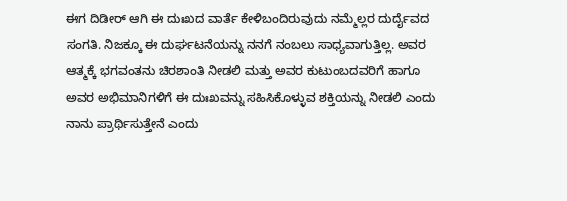ಈಗ ದಿಡೀರ್ ಆಗಿ ಈ ದುಃಖದ ವಾರ್ತೆ ಕೇಳಿಬಂದಿರುವುದು ನಮ್ಮೆಲ್ಲರ ದುರ್ದೈವದ ಸಂಗತಿ. ನಿಜಕ್ಕೂ ಈ ದುರ್ಘಟನೆಯನ್ನು ನನಗೆ ನಂಬಲು ಸಾಧ್ಯವಾಗುತ್ತಿಲ್ಲ. ಅವರ ಆತ್ಮಕ್ಕೆ ಭಗವಂತನು ಚಿರಶಾಂತಿ ನೀಡಲಿ ಮತ್ತು ಅವರ ಕುಟುಂಬದವರಿಗೆ ಹಾಗೂ ಅವರ ಅಭಿಮಾನಿಗಳಿಗೆ ಈ ದುಃಖವನ್ನು ಸಹಿಸಿಕೊಳ್ಳುವ ಶಕ್ತಿಯನ್ನು ನೀಡಲಿ ಎಂದು ನಾನು ಪ್ರಾರ್ಥಿಸುತ್ತೇನೆ ಎಂದು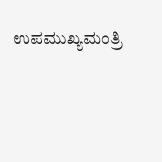ಉಪಮುಖ್ಯಮಂತ್ರಿ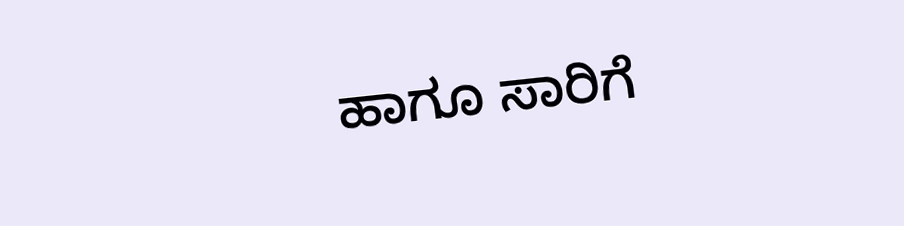ಹಾಗೂ ಸಾರಿಗೆ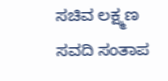ಸಚಿವ ಲಕ್ಷ್ಮಣ ಸವದಿ ಸಂತಾಪ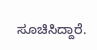ಸೂಚಿಸಿದ್ದಾರೆ.